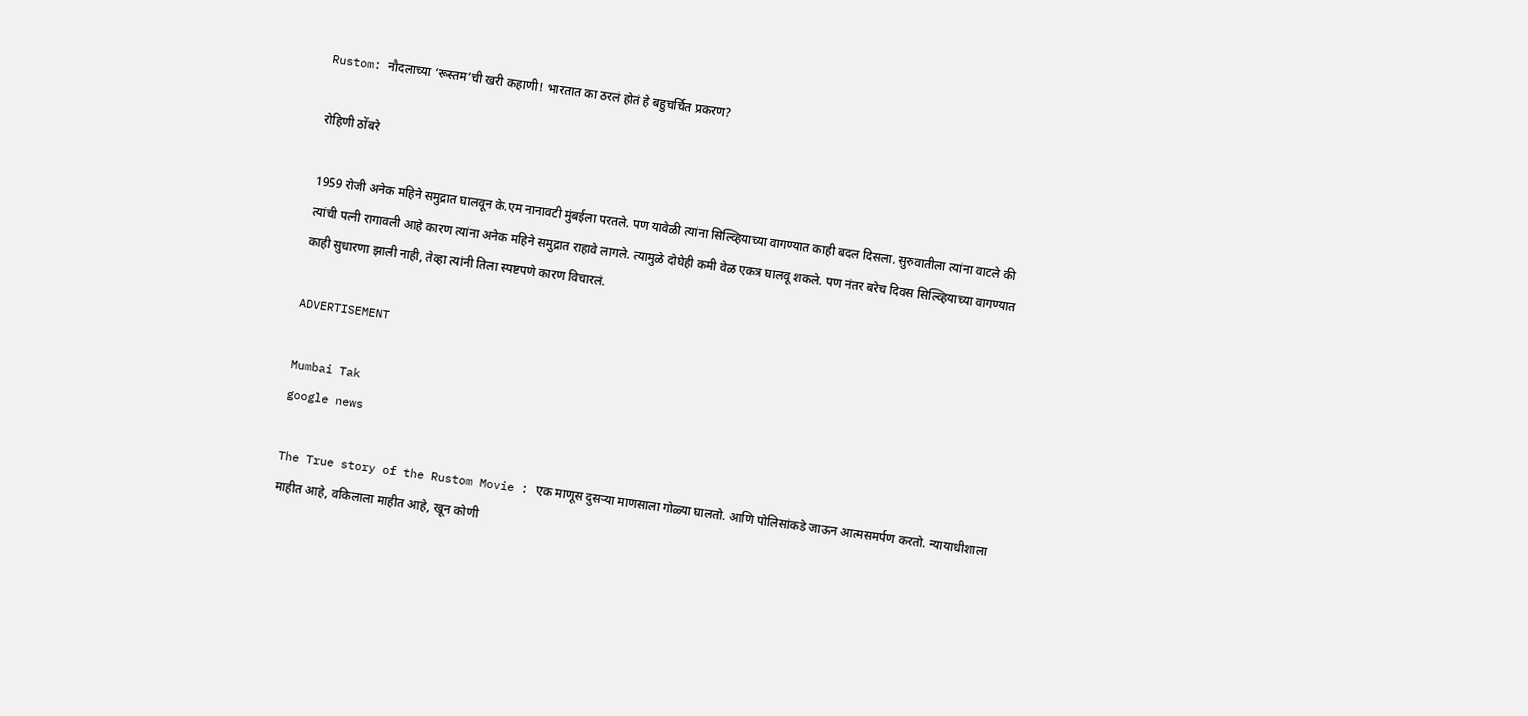Rustom: नौदलाच्या ‘रूस्तम’ची खरी कहाणी! भारतात का ठरलं होतं हे बहुचर्चित प्रकरण?

रोहिणी ठोंबरे

1959 रोजी अनेक महिने समुद्रात घालवून के.एम नानावटी मुंबईला परतले. पण यावेळी त्यांना सिल्व्हियाच्या वागण्यात काही बदल दिसला. सुरुवातीला त्यांना वाटले की त्यांची पत्नी रागावली आहे कारण त्यांना अनेक महिने समुद्रात राहावे लागले. त्यामुळे दोघेही कमी वेळ एकत्र घालवू शकले. पण नंतर बरेच दिवस सिल्व्हियाच्या वागण्यात काही सुधारणा झाली नाही, तेव्हा त्यांनी तिला स्पष्टपणे कारण विचारलं.

ADVERTISEMENT

Mumbai Tak
google news

The True story of the Rustom Movie : एक माणूस दुसऱ्या माणसाला गोळ्या घालतो. आणि पोलिसांकडे जाऊन आत्मसमर्पण करतो. न्यायाधीशाला माहीत आहे, वकिलाला माहीत आहे, खून कोणी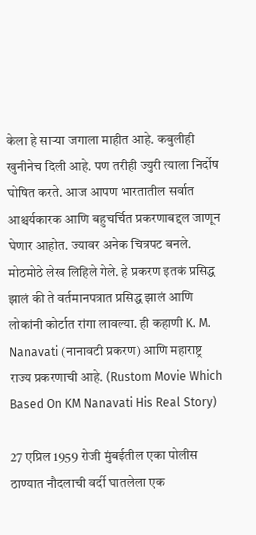केला हे साऱ्या जगाला माहीत आहे. कबुलीही खुनीनेच दिली आहे. पण तरीही ज्युरी त्याला निर्दोष घोषित करते. आज आपण भारतातील सर्वात आश्चर्यकारक आणि बहुचर्चित प्रकरणाबद्दल जाणून घेणार आहोत. ज्यावर अनेक चित्रपट बनले. मोठमोठे लेख लिहिले गेले. हे प्रकरण इतकं प्रसिद्ध झालं की ते वर्तमानपत्रात प्रसिद्ध झालं आणि लोकांनी कोर्टात रांगा लावल्या. ही कहाणी K. M. Nanavati (नानावटी प्रकरण) आणि महाराष्ट्र राज्य प्रकरणाची आहे. (Rustom Movie Which Based On KM Nanavati His Real Story)

27 एप्रिल 1959 रोजी मुंबईतील एका पोलीस ठाण्यात नौदलाची वर्दी घातलेला एक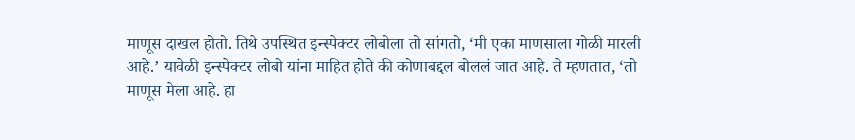माणूस दाखल होतो. तिथे उपस्थित इन्स्पेक्टर लोबोला तो सांगतो, ‘मी एका माणसाला गोळी मारली आहे.’ यावेळी इन्स्पेक्टर लोबो यांना माहित होते की कोणाबद्दल बोललं जात आहे. ते म्हणतात, ‘तो माणूस मेला आहे. हा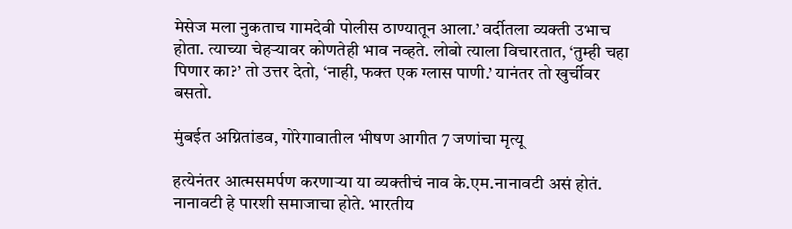मेसेज मला नुकताच गामदेवी पोलीस ठाण्यातून आला.’ वर्दीतला व्यक्ती उभाच होता. त्याच्या चेहऱ्यावर कोणतेही भाव नव्हते. लोबो त्याला विचारतात, ‘तुम्ही चहा पिणार का?’ तो उत्तर देतो, ‘नाही, फक्त एक ग्लास पाणी.’ यानंतर तो खुर्चीवर बसतो.

मुंबईत अग्नितांडव, गोरेगावातील भीषण आगीत 7 जणांचा मृत्यू

हत्येनंतर आत्मसमर्पण करणाऱ्या या व्यक्तीचं नाव के.एम.नानावटी असं होतं. नानावटी हे पारशी समाजाचा होते. भारतीय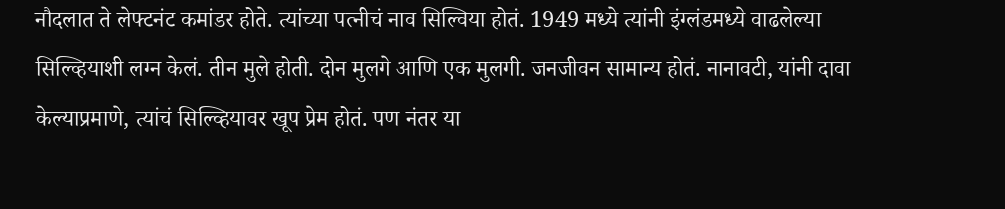नौदलात ते लेफ्टनंट कमांडर होते. त्यांच्या पत्नीचं नाव सिल्विया होतं. 1949 मध्ये त्यांनी इंग्लंडमध्ये वाढलेल्या सिल्व्हियाशी लग्न केलं. तीन मुले होती. दोन मुलगे आणि एक मुलगी. जनजीवन सामान्य होतं. नानावटी, यांनी दावा केल्याप्रमाणे, त्यांचं सिल्व्हियावर खूप प्रेम होतं. पण नंतर या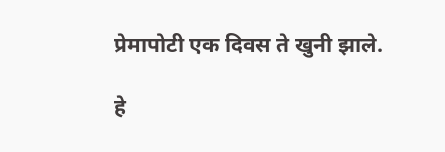प्रेमापोटी एक दिवस ते खुनी झाले.

हे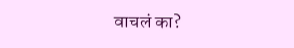वाचलं का?